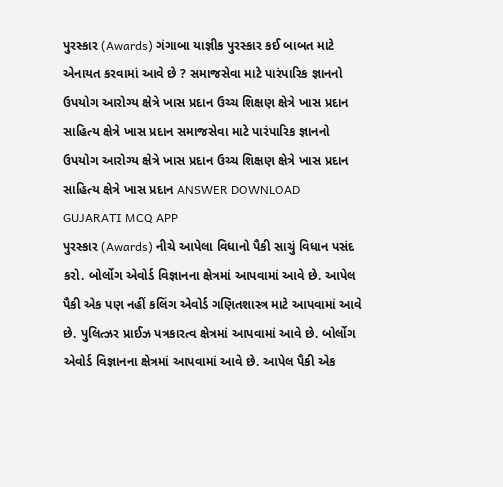પુરસ્કાર (Awards) ગંગાબા યાજ્ઞીક પુરસ્કાર કઈ બાબત માટે એનાયત કરવામાં આવે છે ? સમાજસેવા માટે પારંપારિક જ્ઞાનનો ઉપયોગ આરોગ્ય ક્ષેત્રે ખાસ પ્રદાન ઉચ્ચ શિક્ષણ ક્ષેત્રે ખાસ પ્રદાન સાહિત્ય ક્ષેત્રે ખાસ પ્રદાન સમાજસેવા માટે પારંપારિક જ્ઞાનનો ઉપયોગ આરોગ્ય ક્ષેત્રે ખાસ પ્રદાન ઉચ્ચ શિક્ષણ ક્ષેત્રે ખાસ પ્રદાન સાહિત્ય ક્ષેત્રે ખાસ પ્રદાન ANSWER DOWNLOAD GUJARATI MCQ APP
પુરસ્કાર (Awards) નીચે આપેલા વિધાનો પૈકી સાચું વિધાન પસંદ કરો. બોર્લોગ એવોર્ડ વિજ્ઞાનના ક્ષેત્રમાં આપવામાં આવે છે. આપેલ પૈકી એક પણ નહીં કલિંગ એવોર્ડ ગણિતશાસ્ત્ર માટે આપવામાં આવે છે. પુલિત્ઝર પ્રાઈઝ પત્રકારત્વ ક્ષેત્રમાં આપવામાં આવે છે. બોર્લોગ એવોર્ડ વિજ્ઞાનના ક્ષેત્રમાં આપવામાં આવે છે. આપેલ પૈકી એક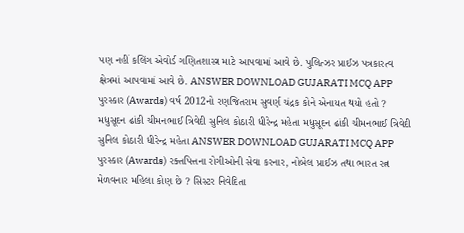પણ નહીં કલિંગ એવોર્ડ ગણિતશાસ્ત્ર માટે આપવામાં આવે છે. પુલિત્ઝર પ્રાઈઝ પત્રકારત્વ ક્ષેત્રમાં આપવામાં આવે છે. ANSWER DOWNLOAD GUJARATI MCQ APP
પુરસ્કાર (Awards) વર્ષ 2012નો રણજિતરામ સુવર્ણ ચંદ્રક કોને એનાયત થયો હતો ? મધુસૂદન ઢાંકી ચીમનભાઈ ત્રિવેદી સુનિલ કોઠારી ધીરેન્દ્ર મહેતા મધુસૂદન ઢાંકી ચીમનભાઈ ત્રિવેદી સુનિલ કોઠારી ધીરેન્દ્ર મહેતા ANSWER DOWNLOAD GUJARATI MCQ APP
પુરસ્કાર (Awards) રક્તપિત્તના રોગીઓની સેવા કરનાર, નોબેલ પ્રાઈઝ તથા ભારત રત્ન મેળવનાર મહિલા કોણ છે ? સિસ્ટર નિવેદિતા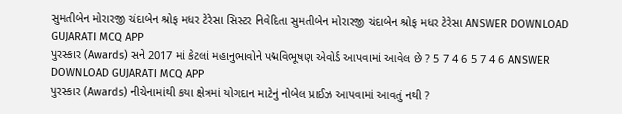સુમતીબેન મોરારજી ચંદાબેન શ્રોફ મધર ટેરેસા સિસ્ટર નિવેદિતા સુમતીબેન મોરારજી ચંદાબેન શ્રોફ મધર ટેરેસા ANSWER DOWNLOAD GUJARATI MCQ APP
પુરસ્કાર (Awards) સને 2017 માં કેટલાં મહાનુભાવોને પદ્મવિભૂષણ એવોર્ડ આપવામાં આવેલ છે ? 5 7 4 6 5 7 4 6 ANSWER DOWNLOAD GUJARATI MCQ APP
પુરસ્કાર (Awards) નીચેનામાંથી કયા ક્ષેત્રમાં યોગદાન માટેનું નોબેલ પ્રાઈઝ આપવામાં આવતું નથી ?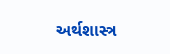અર્થશાસ્ત્ર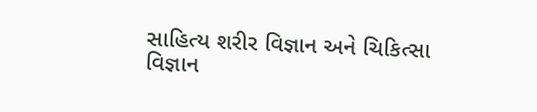સાહિત્ય શરીર વિજ્ઞાન અને ચિકિત્સા વિજ્ઞાન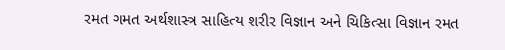રમત ગમત અર્થશાસ્ત્ર સાહિત્ય શરીર વિજ્ઞાન અને ચિકિત્સા વિજ્ઞાન રમત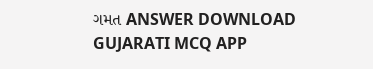ગમત ANSWER DOWNLOAD GUJARATI MCQ APP